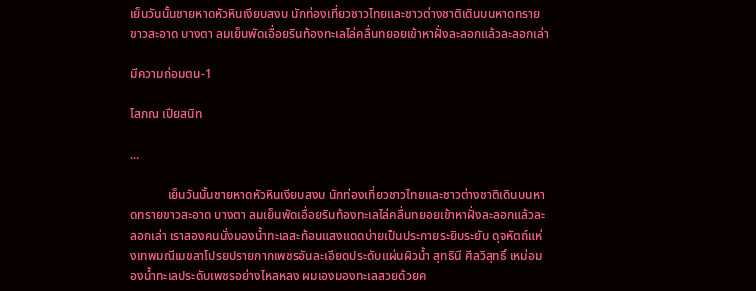เย็นวันนั้นชายหาดหัวหินเงียบสงบ นักท่องเที่ยวชาวไทยและชาวต่างชาติเดินบนหาดทรายขาวสะอาด บางตา ลมเย็นพัดเอื่อยรินท้องทะเลไล่คลื่นทยอยเข้าหาฝั่งละลอกแล้วละลอกเล่า

มีความถ่อมตน-1

โสภณ เปียสนิท

...

            เย็นวันนั้นชายหาดหัวหินเงียบสงบ นักท่องเที่ยวชาวไทยและชาวต่างชาติเดินบนหาดทรายขาวสะอาด บางตา ลมเย็นพัดเอื่อยรินท้องทะเลไล่คลื่นทยอยเข้าหาฝั่งละลอกแล้วละลอกเล่า เราสองคนนั่งมองน้ำทะเลสะท้อนแสงแดดบ่ายเป็นประกายระยิบระยับ ดุจหัตถ์แห่งเทพมณีเมขลาโปรยปรายกากเพชรอันละเอียดประดับแผ่นผิวน้ำ สุทธินี ศีลวิสุทธิ์ เหม่อมองน้ำทะเลประดับเพชรอย่างไหลหลง ผมเองมองทะเลสวยด้วยค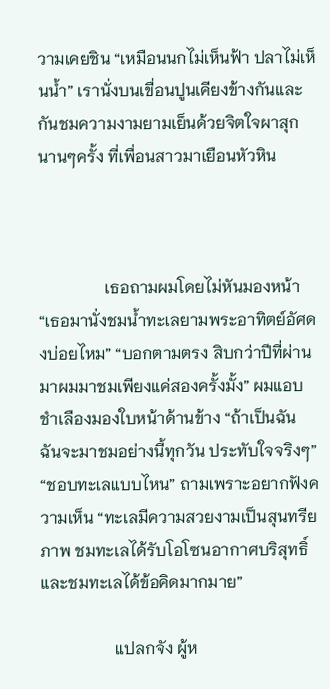วามเคยชิน “เหมือนนกไม่เห็นฟ้า ปลาไม่เห็นน้ำ” เรานั่งบนเขื่อนปูนเคียงข้างกันและกันชมความงามยามเย็นด้วยจิตใจผาสุก นานๆครั้ง ที่เพื่อนสาวมาเยือนหัวหิน



                เธอถามผมโดยไม่หันมองหน้า “เธอมานั่งชมน้ำทะเลยามพระอาทิตย์อัศดงบ่อยไหม” “บอกตามตรง สิบกว่าปีที่ผ่านมาผมมาชมเพียงแค่สองครั้งมั้ง” ผมแอบชำเลืองมองใบหน้าด้านข้าง “ถ้าเป็นฉัน ฉันจะมาชมอย่างนี้ทุกวัน ประทับใจจริงๆ” “ชอบทะเลแบบไหน” ถามเพราะอยากฟังความเห็น “ทะเลมีความสวยงามเป็นสุนทรียภาพ ชมทะเลได้รับโอโซนอากาศบริสุทธิ์ และชมทะเลได้ข้อคิดมากมาย”

                  แปลกจัง ผู้ห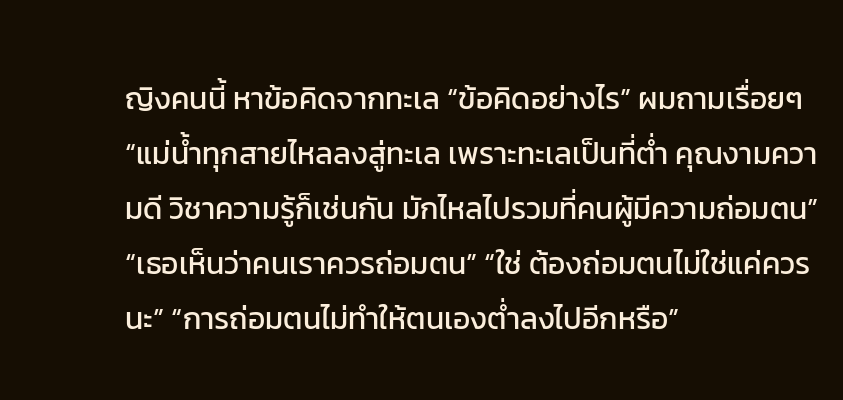ญิงคนนี้ หาข้อคิดจากทะเล “ข้อคิดอย่างไร” ผมถามเรื่อยๆ “แม่น้ำทุกสายไหลลงสู่ทะเล เพราะทะเลเป็นที่ต่ำ คุณงามความดี วิชาความรู้ก็เช่นกัน มักไหลไปรวมที่คนผู้มีความถ่อมตน” “เธอเห็นว่าคนเราควรถ่อมตน” “ใช่ ต้องถ่อมตนไม่ใช่แค่ควรนะ” “การถ่อมตนไม่ทำให้ตนเองต่ำลงไปอีกหรือ”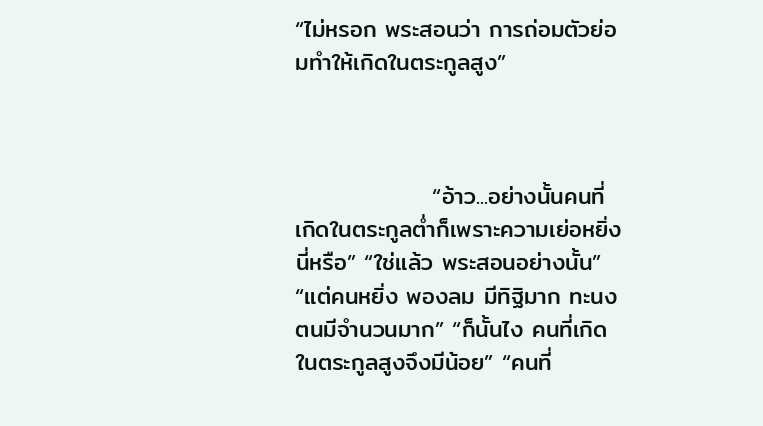“ไม่หรอก พระสอนว่า การถ่อมตัวย่อมทำให้เกิดในตระกูลสูง”



                “อ้าว...อย่างนั้นคนที่เกิดในตระกูลต่ำก็เพราะความเย่อหยิ่งนี่หรือ” “ใช่แล้ว พระสอนอย่างนั้น” “แต่คนหยิ่ง พองลม มีทิฐิมาก ทะนงตนมีจำนวนมาก” “ก็นั้นไง คนที่เกิดในตระกูลสูงจึงมีน้อย” “คนที่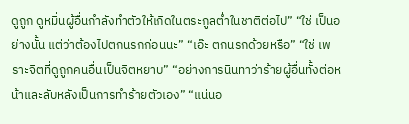ดูถูก ดูหมิ่นผู้อื่นกำลังทำตัวให้เกิดในตระกูลต่ำในชาติต่อไป” “ใช่ เป็นอย่างนั้น แต่ว่าต้องไปตกนรกก่อนนะ” “เอ๊ะ ตกนรกด้วยหรือ” “ใช่ เพราะจิตที่ดูถูกคนอื่นเป็นจิตหยาบ” “อย่างการนินทาว่าร้ายผู้อื่นทั้งต่อหน้าและลับหลังเป็นการทำร้ายตัวเอง” “แน่นอ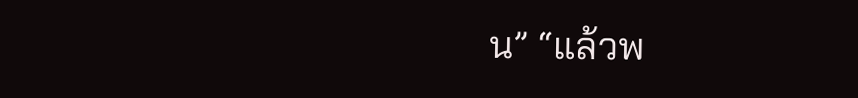น” “แล้วพ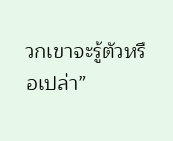วกเขาจะรู้ตัวหรือเปล่า”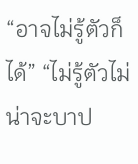“อาจไม่รู้ตัวก็ได้” “ไม่รู้ตัวไม่น่าจะบาป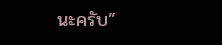นะครับ”